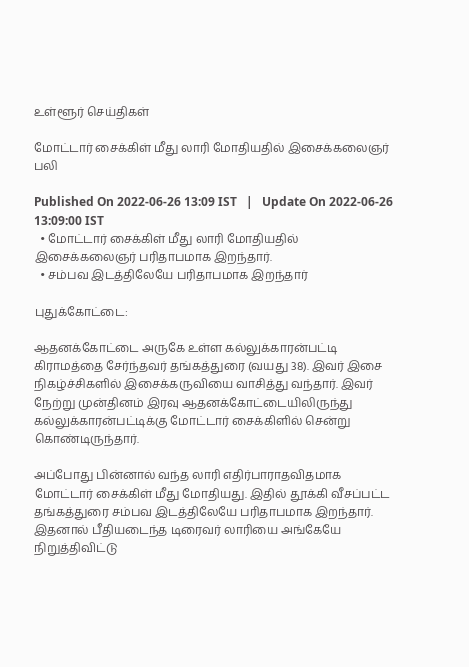உள்ளூர் செய்திகள்

மோட்டார் சைக்கிள் மீது லாரி மோதியதில் இசைக்கலைஞர் பலி

Published On 2022-06-26 13:09 IST   |   Update On 2022-06-26 13:09:00 IST
  • மோட்டார் சைக்கிள் மீது லாரி மோதியதில் இசைக்கலைஞர் பரிதாபமாக இறந்தார்.
  • சம்பவ இடத்திலேயே பரிதாபமாக இறந்தார்

புதுக்கோட்டை:

ஆதனக்கோட்டை அருகே உள்ள கல்லுக்காரன்பட்டி கிராமத்தை சேர்ந்தவர் தங்கத்துரை (வயது 38). இவர் இசை நிகழ்ச்சிகளில் இசைக்கருவியை வாசித்து வந்தார். இவர் நேற்று முன்தினம் இரவு ஆதனக்கோட்டையிலிருந்து கல்லுக்காரன்பட்டிக்கு மோட்டார் சைக்கிளில் சென்று கொண்டிருந்தார்.

அப்போது பின்னால் வந்த லாரி எதிர்பாராதவிதமாக மோட்டார் சைக்கிள் மீது மோதியது. இதில் தூக்கி வீசப்பட்ட தங்கத்துரை சம்பவ இடத்திலேயே பரிதாபமாக இறந்தார். இதனால் பீதியடைந்த டிரைவர் லாரியை அங்கேயே நிறுத்திவிட்டு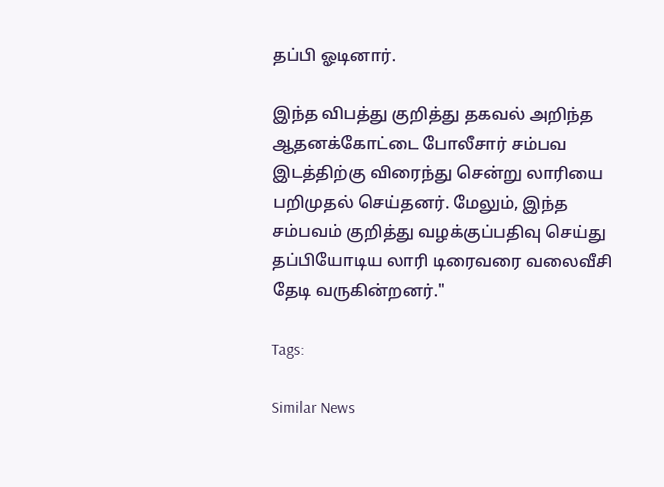தப்பி ஓடினார்.

இந்த விபத்து குறித்து தகவல் அறிந்த ஆதனக்கோட்டை போலீசார் சம்பவ இடத்திற்கு விரைந்து சென்று லாரியை பறிமுதல் செய்தனர். மேலும், இந்த சம்பவம் குறித்து வழக்குப்பதிவு செய்து தப்பியோடிய லாரி டிரைவரை வலைவீசி தேடி வருகின்றனர்."

Tags:

Similar News